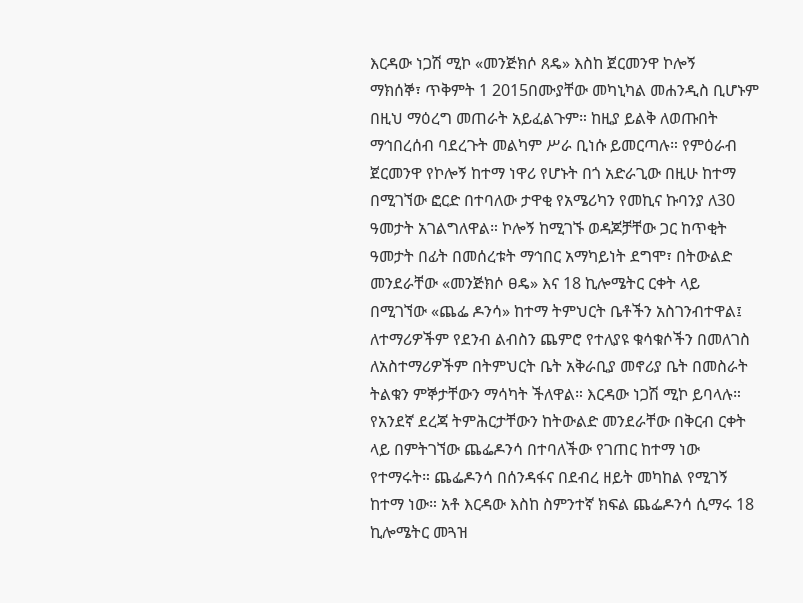እርዳው ነጋሽ ሚኮ «መንጅክሶ ጸዴ» እስከ ጀርመንዋ ኮሎኝ
ማክሰኞ፣ ጥቅምት 1 2015በሙያቸው መካኒካል መሐንዲስ ቢሆኑም በዚህ ማዕረግ መጠራት አይፈልጉም። ከዚያ ይልቅ ለወጡበት ማኅበረሰብ ባደረጉት መልካም ሥራ ቢነሱ ይመርጣሉ። የምዕራብ ጀርመንዋ የኮሎኝ ከተማ ነዋሪ የሆኑት በጎ አድራጊው በዚሁ ከተማ በሚገኘው ፎርድ በተባለው ታዋቂ የአሜሪካን የመኪና ኩባንያ ለ30 ዓመታት አገልግለዋል። ኮሎኝ ከሚገኙ ወዳጆቻቸው ጋር ከጥቂት ዓመታት በፊት በመሰረቱት ማኅበር አማካይነት ደግሞ፣ በትውልድ መንደራቸው «መንጅክሶ ፀዴ» እና 18 ኪሎሜትር ርቀት ላይ በሚገኘው «ጨፌ ዶንሳ» ከተማ ትምህርት ቤቶችን አስገንብተዋል፤ ለተማሪዎችም የደንብ ልብስን ጨምሮ የተለያዩ ቁሳቁሶችን በመለገስ ለአስተማሪዎችም በትምህርት ቤት አቅራቢያ መኖሪያ ቤት በመስራት ትልቁን ምኞታቸውን ማሳካት ችለዋል። እርዳው ነጋሽ ሚኮ ይባላሉ። የአንደኛ ደረጃ ትምሕርታቸውን ከትውልድ መንደራቸው በቅርብ ርቀት ላይ በምትገኘው ጨፌዶንሳ በተባለችው የገጠር ከተማ ነው የተማሩት። ጨፌዶንሳ በሰንዳፋና በደብረ ዘይት መካከል የሚገኝ ከተማ ነው። አቶ እርዳው እስከ ስምንተኛ ክፍል ጨፌዶንሳ ሲማሩ 18 ኪሎሜትር መጓዝ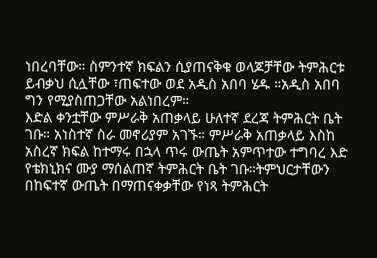ነበረባቸው። ስምንተኛ ክፍልን ሲያጠናቅቁ ወላጆቻቸው ትምሕርቱ ይብቃህ ሲሏቸው ፣ጠፍተው ወደ አዲስ አበባ ሄዱ ።አዲስ አበባ ግን የሚያስጠጋቸው አልነበረም።
እድል ቀንቷቸው ምሥራቅ አጠቃላይ ሁለተኛ ደረጃ ትምሕርት ቤት ገቡ። አነስተኛ ስራ መኖሪያም አገኙ። ምሥራቅ አጠቃላይ እስከ አስረኛ ክፍል ከተማሩ በኋላ ጥሩ ውጤት አምጥተው ተግባረ እድ የቴክኒክና ሙያ ማሰልጠኛ ትምሕርት ቤት ገቡ።ትምህርታቸውን በከፍተኛ ውጤት በማጠናቀቃቸው የነጻ ትምሕርት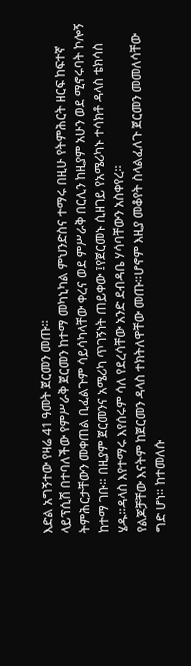እድል አግኝተው የዛሬ 41 ዓመት ጀርመን መጡ።
ላይፕሲሽ በተባለችው የምሥራቅ ጀርመን ከተማ መካኒካል ምህንድስና ተማሩ በዚሁ የትምሕርት ዘርፍ ከፍተኛ ትምሕርታቸውን መቀጠል ቢፈልጉም ሳይሳካላቸው ቀረና ወደ ምሥራቅ በርሊን ከዚያም አሁን ወደ ሚኖሩባት ኮሎኝ ከተማ ገቡ። በዚያም ጀርመንና አሜሪካ ጥገኝነት ጠይቀው ፤የጀርመኑ ሲዘገይ የአሜሪካኑ ተሳክቶ ዳላስ ቴክሳስ ሄዱ።ዳላስ እየተማሩ እየሰሩም ሳለ የደረሳቸው አንድ ደብዳቤ ሃሳባቸውን አስቀየረ።
የልጆቻቸው እናትም ከጀርመን ዳላስ ተክትለዋቸው መጡ።ሆኖም እዚያ መቆየት ስላልፈለጉ ጀርመን መመለሳቸው ግድ ሆነ። ከተመለሱ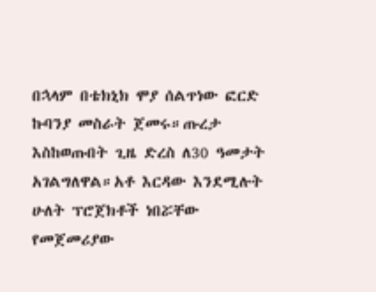በኋላም በቴክኒክ ሞያ ሰልጥነው ፎርድ ኩባንያ መስራት ጀመሩ።ጡረታ እስከወጡበት ጊዜ ድረስ ለ30 ዓመታት አገልግለዋል።አቶ እርዳው እንደሚሉት ሁለት ፕሮጀክቶች ነበሯቸው የመጀመሪያው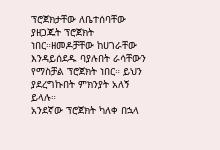ፕሮጀክታቸው ለቤተሰባቸው ያዘጋጁት ፕሮጀክት ነበር።ዘመዶቻቸው ከሀገራቸው እንዳይሰደዱ ባያሉበት ራሳቸውን የማስቻል ፕሮጀክት ነበር። ይህን ያደረግኩበት ምክንያት አለኝ ይላሉ።
አንደኛው ፕሮጀክት ካለቀ በኋላ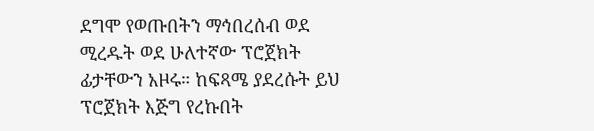ደግሞ የወጡበትን ማኅበረሰብ ወደ ሚረዱት ወደ ሁለተኛው ፕሮጀክት ፊታቸውን አዞሩ። ከፍጻሜ ያደረሱት ይህ ፕሮጀክት እጅግ የረኩበት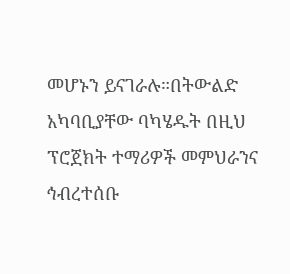መሆኑን ይናገራሉ።በትውልድ አካባቢያቸው ባካሄዱት በዚህ ፕሮጀክት ተማሪዎች መምህራንና ኅብረተሰቡ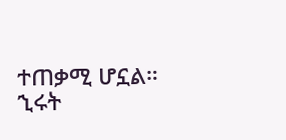ተጠቃሚ ሆኗል።
ኂሩት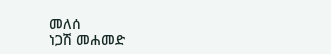መለሰ
ነጋሽ መሐመድ